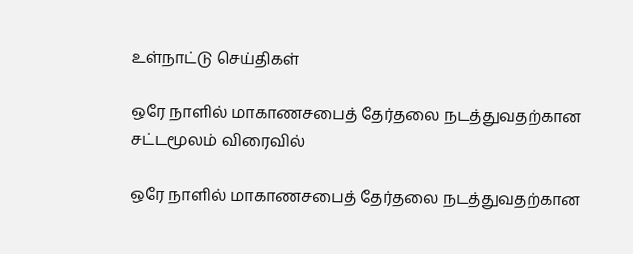உள்நாட்டு செய்திகள்

ஒரே நாளில் மாகாணசபைத் தேர்தலை நடத்துவதற்கான சட்டமூலம் விரைவில்

ஒரே நாளில் மாகாணசபைத் தேர்தலை நடத்துவதற்கான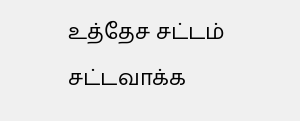உத்தேச சட்டம் சட்டவாக்க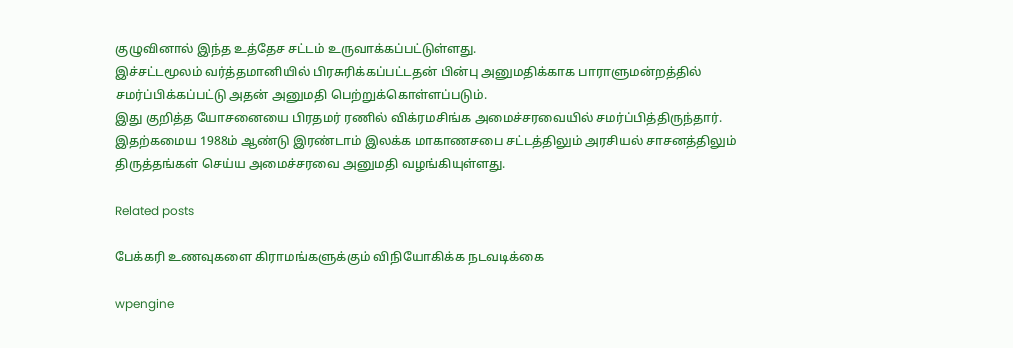குழுவினால் இந்த உத்தேச சட்டம் உருவாக்கப்பட்டுள்ளது.
இச்சட்டமூலம் வர்த்தமானியில் பிரசுரிக்கப்பட்டதன் பின்பு அனுமதிக்காக பாராளுமன்றத்தில் சமர்ப்பிக்கப்பட்டு அதன் அனுமதி பெற்றுக்கொள்ளப்படும்.
இது குறித்த யோசனையை பிரதமர் ரணில் விக்ரமசிங்க அமைச்சரவையில் சமர்ப்பித்திருந்தார்.
இதற்கமைய 1988ம் ஆண்டு இரண்டாம் இலக்க மாகாணசபை சட்டத்திலும் அரசியல் சாசனத்திலும் திருத்தங்கள் செய்ய அமைச்சரவை அனுமதி வழங்கியுள்ளது.

Related posts

பேக்கரி உணவுகளை கிராமங்களுக்கும் விநியோகிக்க நடவடிக்கை

wpengine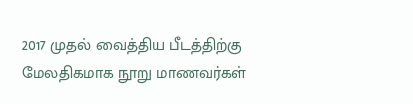2017 முதல் வைத்திய பீடத்திற்கு மேலதிகமாக நூறு மாணவர்கள்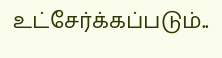உட்சேர்க்கப்படும்..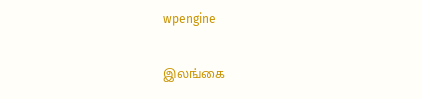wpengine

இலங்கை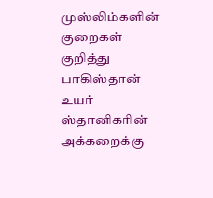முஸ்லிம்களின் குறைகள் குறித்து பாகிஸ்தான் உயர் ஸ்தானிகரின் அக்கறைக்கு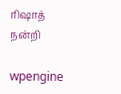ரிஷாத் நன்றி

wpengine